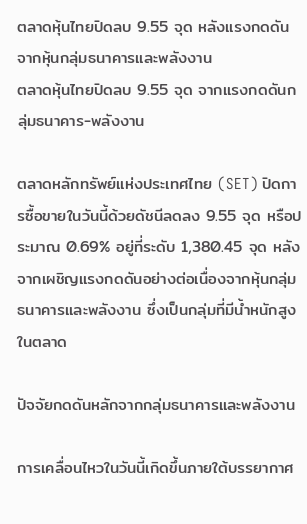ตลาดหุ้นไทยปิดลบ 9.55 จุด หลังแรงกดดันจากหุ้นกลุ่มธนาคารและพลังงาน
ตลาดหุ้นไทยปิดลบ 9.55 จุด จากแรงกดดันกลุ่มธนาคาร-พลังงาน

ตลาดหลักทรัพย์แห่งประเทศไทย (SET) ปิดการซื้อขายในวันนี้ด้วยดัชนีลดลง 9.55 จุด หรือประมาณ 0.69% อยู่ที่ระดับ 1,380.45 จุด หลังจากเผชิญแรงกดดันอย่างต่อเนื่องจากหุ้นกลุ่มธนาคารและพลังงาน ซึ่งเป็นกลุ่มที่มีน้ำหนักสูงในตลาด

ปัจจัยกดดันหลักจากกลุ่มธนาคารและพลังงาน

การเคลื่อนไหวในวันนี้เกิดขึ้นภายใต้บรรยากาศ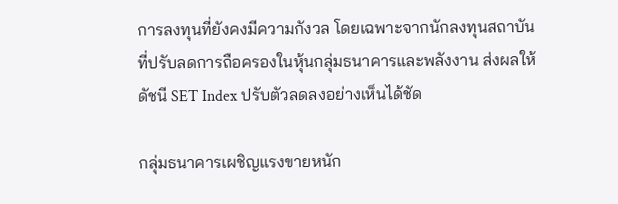การลงทุนที่ยังคงมีความกังวล โดยเฉพาะจากนักลงทุนสถาบันที่ปรับลดการถือครองในหุ้นกลุ่มธนาคารและพลังงาน ส่งผลให้ดัชนี SET Index ปรับตัวลดลงอย่างเห็นได้ชัด

กลุ่มธนาคารเผชิญแรงขายหนัก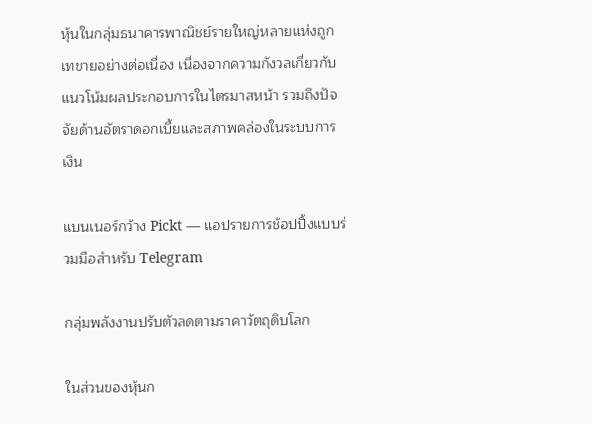หุ้นในกลุ่มธนาคารพาณิชย์รายใหญ่หลายแห่งถูกเทขายอย่างต่อเนื่อง เนื่องจากความกังวลเกี่ยวกับแนวโน้มผลประกอบการในไตรมาสหน้า รวมถึงปัจจัยด้านอัตราดอกเบี้ยและสภาพคล่องในระบบการเงิน

แบนเนอร์กว้าง Pickt — แอปรายการช้อปปิ้งแบบร่วมมือสำหรับ Telegram

กลุ่มพลังงานปรับตัวลดตามราคาวัตถุดิบโลก

ในส่วนของหุ้นก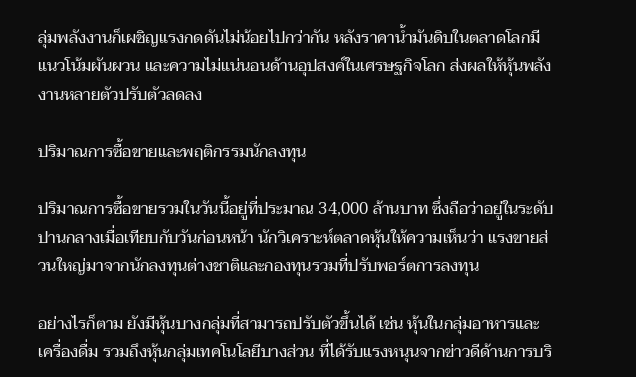ลุ่มพลังงานก็เผชิญแรงกดดันไม่น้อยไปกว่ากัน หลังราคาน้ำมันดิบในตลาดโลกมีแนวโน้มผันผวน และความไม่แน่นอนด้านอุปสงค์ในเศรษฐกิจโลก ส่งผลให้หุ้นพลังงานหลายตัวปรับตัวลดลง

ปริมาณการซื้อขายและพฤติกรรมนักลงทุน

ปริมาณการซื้อขายรวมในวันนี้อยู่ที่ประมาณ 34,000 ล้านบาท ซึ่งถือว่าอยู่ในระดับปานกลางเมื่อเทียบกับวันก่อนหน้า นักวิเคราะห์ตลาดหุ้นให้ความเห็นว่า แรงขายส่วนใหญ่มาจากนักลงทุนต่างชาติและกองทุนรวมที่ปรับพอร์ตการลงทุน

อย่างไรก็ตาม ยังมีหุ้นบางกลุ่มที่สามารถปรับตัวขึ้นได้ เช่น หุ้นในกลุ่มอาหารและเครื่องดื่ม รวมถึงหุ้นกลุ่มเทคโนโลยีบางส่วน ที่ได้รับแรงหนุนจากข่าวดีด้านการบริ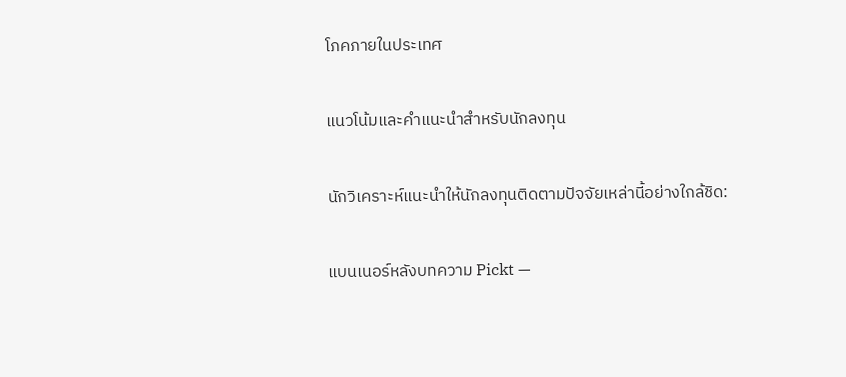โภคภายในประเทศ

แนวโน้มและคำแนะนำสำหรับนักลงทุน

นักวิเคราะห์แนะนำให้นักลงทุนติดตามปัจจัยเหล่านี้อย่างใกล้ชิด:

แบนเนอร์หลังบทความ Pickt —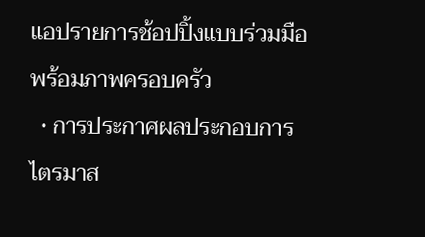แอปรายการช้อปปิ้งแบบร่วมมือพร้อมภาพครอบครัว
  • การประกาศผลประกอบการไตรมาส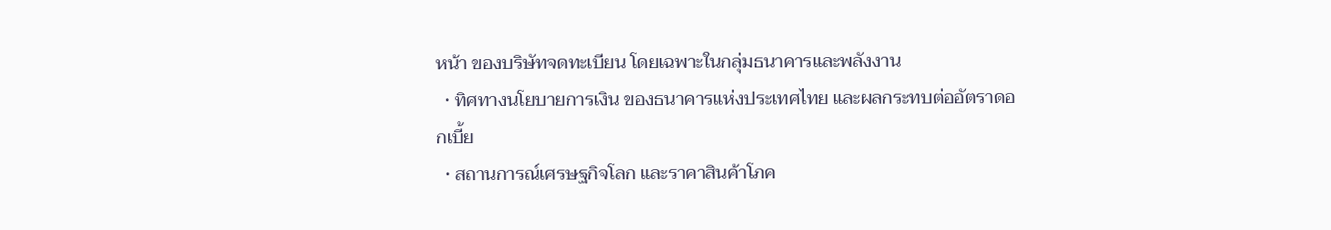หน้า ของบริษัทจดทะเบียน โดยเฉพาะในกลุ่มธนาคารและพลังงาน
  • ทิศทางนโยบายการเงิน ของธนาคารแห่งประเทศไทย และผลกระทบต่ออัตราดอกเบี้ย
  • สถานการณ์เศรษฐกิจโลก และราคาสินค้าโภค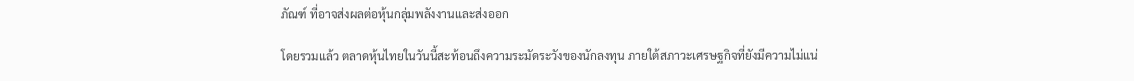ภัณฑ์ ที่อาจส่งผลต่อหุ้นกลุ่มพลังงานและส่งออก

โดยรวมแล้ว ตลาดหุ้นไทยในวันนี้สะท้อนถึงความระมัดระวังของนักลงทุน ภายใต้สภาวะเศรษฐกิจที่ยังมีความไม่แน่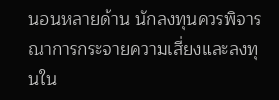นอนหลายด้าน นักลงทุนควรพิจารณาการกระจายความเสี่ยงและลงทุนใน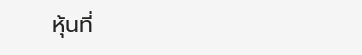หุ้นที่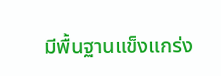มีพื้นฐานแข็งแกร่ง